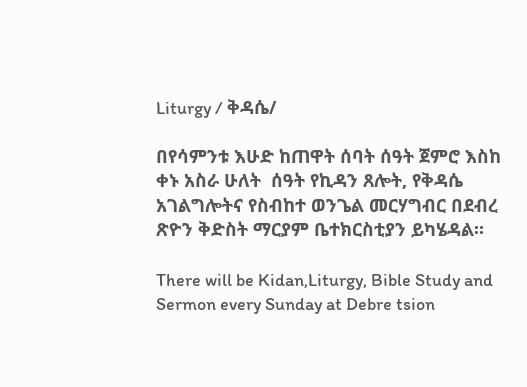Liturgy / ቅዳሴ/

በየሳምንቱ እሁድ ከጠዋት ሰባት ሰዓት ጀምሮ እስከ ቀኑ አስራ ሁለት  ሰዓት የኪዳን ጸሎት, የቅዳሴ አገልግሎትና የስብከተ ወንጌል መርሃግብር በደብረ ጽዮን ቅድስት ማርያም ቤተክርስቲያን ይካሄዳል።

There will be Kidan,Liturgy, Bible Study and Sermon every Sunday at Debre tsion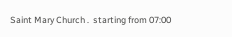Saint Mary Church .  starting from 07:00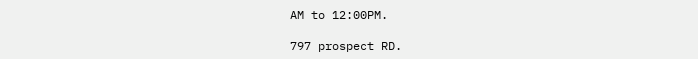AM to 12:00PM.

797 prospect RD.